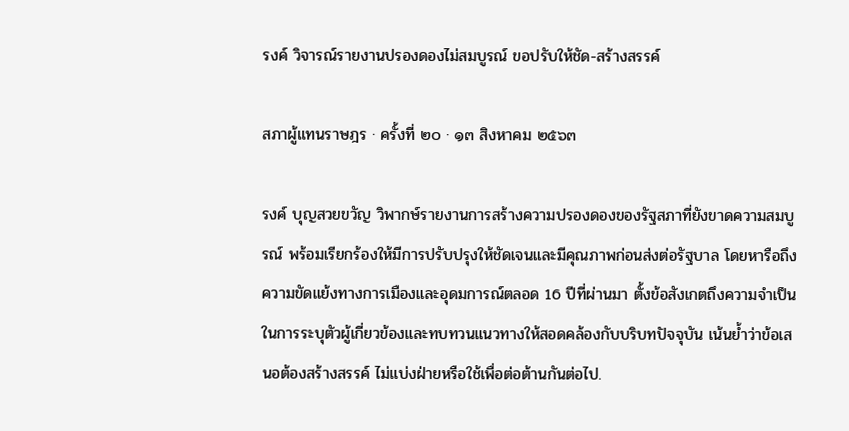รงค์ วิจารณ์รายงานปรองดองไม่สมบูรณ์ ขอปรับให้ชัด-สร้างสรรค์

สภาผู้แทนราษฎร · ครั้งที่ ๒๐ · ๑๓ สิงหาคม ๒๕๖๓

รงค์ บุญสวยขวัญ วิพากษ์รายงานการสร้างความปรองดองของรัฐสภาที่ยังขาดความสมบูรณ์ พร้อมเรียกร้องให้มีการปรับปรุงให้ชัดเจนและมีคุณภาพก่อนส่งต่อรัฐบาล โดยหารือถึงความขัดแย้งทางการเมืองและอุดมการณ์ตลอด 16 ปีที่ผ่านมา ตั้งข้อสังเกตถึงความจำเป็นในการระบุตัวผู้เกี่ยวข้องและทบทวนแนวทางให้สอดคล้องกับบริบทปัจจุบัน เน้นย้ำว่าข้อเสนอต้องสร้างสรรค์ ไม่แบ่งฝ่ายหรือใช้เพื่อต่อต้านกันต่อไป.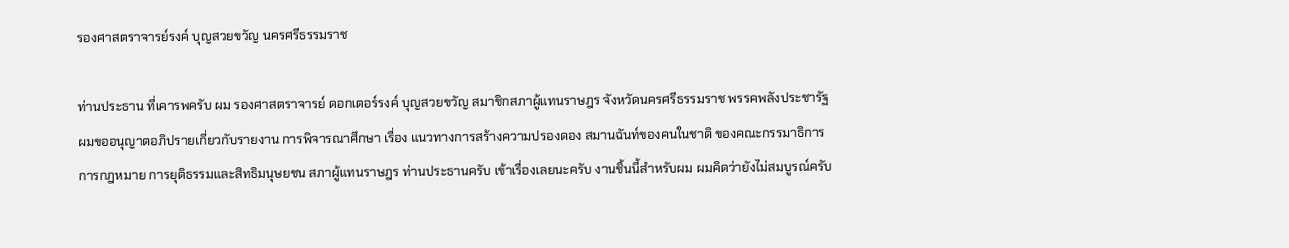รองศาสตราจารย์รงค์ บุญสวยขวัญ นครศรีธรรมราช

ท่านประธาน ที่เคารพครับ ผม รองศาสตราจารย์ ดอกเตอร์รงค์ บุญสวยขวัญ สมาชิกสภาผู้แทนราษฎร จังหวัดนครศรีธรรมราช พรรคพลังประชารัฐ ผมขออนุญาตอภิปรายเกี่ยวกับรายงาน การพิจารณาศึกษา เรื่อง แนวทางการสร้างความปรองดอง สมานฉันท์ของคนในชาติ ของคณะกรรมาธิการการกฎหมาย การยุติธรรมและสิทธิมนุษยชน สภาผู้แทนราษฎร ท่านประธานครับ เข้าเรื่องเลยนะครับ งานชิ้นนี้สำหรับผม ผมคิดว่ายังไม่สมบูรณ์ครับ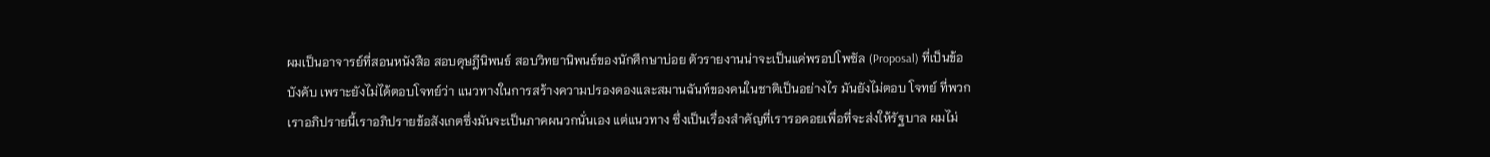ผมเป็นอาจารย์ที่สอนหนังสือ สอบดุษฎีนิพนธ์ สอบวิทยานิพนธ์ของนักศึกษาบ่อย ตัวรายงานน่าจะเป็นแค่พรอปโพซัล (Proposal) ที่เป็นข้อบังคับ เพราะยังไม่ได้ตอบโจทย์ว่า แนวทางในการสร้างความปรองดองและสมานฉันท์ของคนในชาติเป็นอย่างไร มันยังไม่ตอบ โจทย์ ที่พวกเราอภิปรายนี้เราอภิปรายข้อสังเกตซึ่งมันจะเป็นภาคผนวกนั่นเอง แต่แนวทาง ซึ่งเป็นเรื่องสำคัญที่เรารอคอยเพื่อที่จะส่งให้รัฐบาล ผมไม่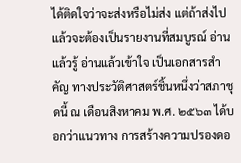ได้ติดใจว่าจะส่งหรือไม่ส่ง แต่ถ้าส่งไปแล้วจะต้องเป็นรายงานที่สมบูรณ์ อ่านแล้วรู้ อ่านแล้วเข้าใจ เป็นเอกสารสำคัญ ทางประวัติศาสตร์ชิ้นหนึ่งว่าสภาชุดนี้ ณ เดือนสิงหาคม พ.ศ. ๒๕๖๓ ได้บอกว่าแนวทาง การสร้างความปรองดอ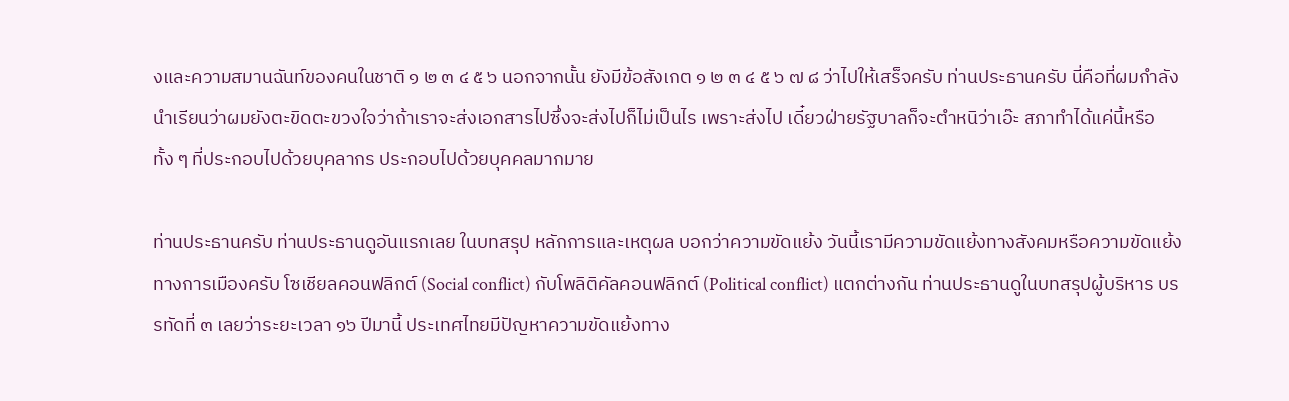งและความสมานฉันท์ของคนในชาติ ๑ ๒ ๓ ๔ ๕ ๖ นอกจากนั้น ยังมีข้อสังเกต ๑ ๒ ๓ ๔ ๕ ๖ ๗ ๘ ว่าไปให้เสร็จครับ ท่านประธานครับ นี่คือที่ผมกำลัง นำเรียนว่าผมยังตะขิดตะขวงใจว่าถ้าเราจะส่งเอกสารไปซึ่งจะส่งไปก็ไม่เป็นไร เพราะส่งไป เดี๋ยวฝ่ายรัฐบาลก็จะตำหนิว่าเอ๊ะ สภาทำได้แค่นี้หรือ ทั้ง ๆ ที่ประกอบไปด้วยบุคลากร ประกอบไปด้วยบุคคลมากมาย

ท่านประธานครับ ท่านประธานดูอันแรกเลย ในบทสรุป หลักการและเหตุผล บอกว่าความขัดแย้ง วันนี้เรามีความขัดแย้งทางสังคมหรือความขัดแย้งทางการเมืองครับ โซเชียลคอนฟลิกต์ (Social conflict) กับโพลิติคัลคอนฟลิกต์ (Political conflict) แตกต่างกัน ท่านประธานดูในบทสรุปผู้บริหาร บรรทัดที่ ๓ เลยว่าระยะเวลา ๑๖ ปีมานี้ ประเทศไทยมีปัญหาความขัดแย้งทาง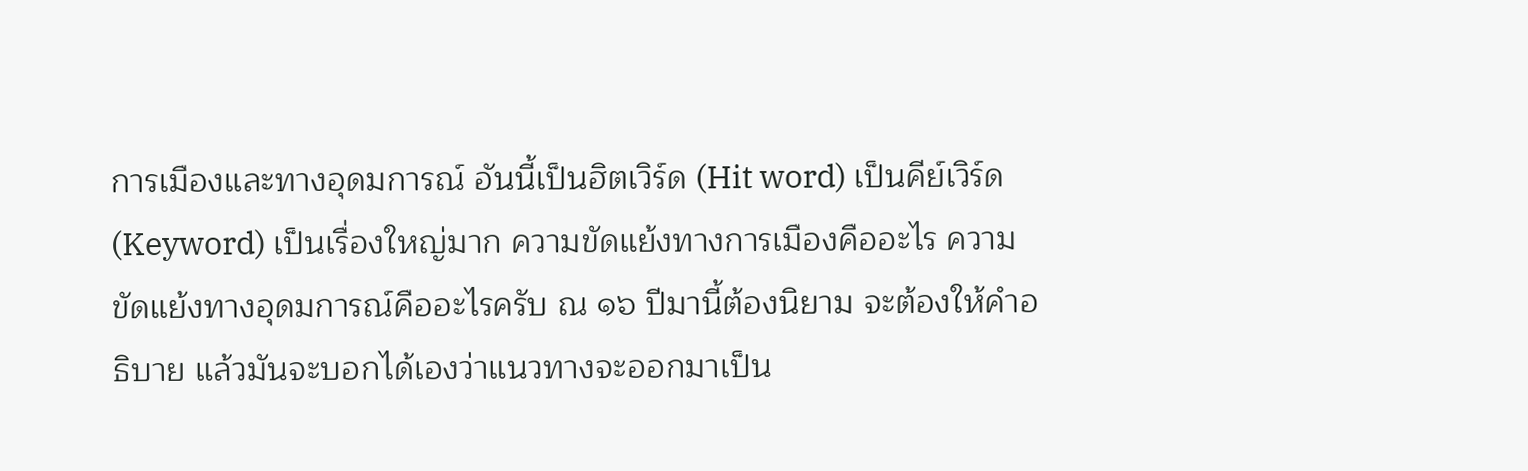การเมืองและทางอุดมการณ์ อันนี้เป็นฮิตเวิร์ด (Hit word) เป็นคีย์เวิร์ด (Keyword) เป็นเรื่องใหญ่มาก ความขัดแย้งทางการเมืองคืออะไร ความขัดแย้งทางอุดมการณ์คืออะไรครับ ณ ๑๖ ปีมานี้ต้องนิยาม จะต้องให้คำอธิบาย แล้วมันจะบอกได้เองว่าแนวทางจะออกมาเป็น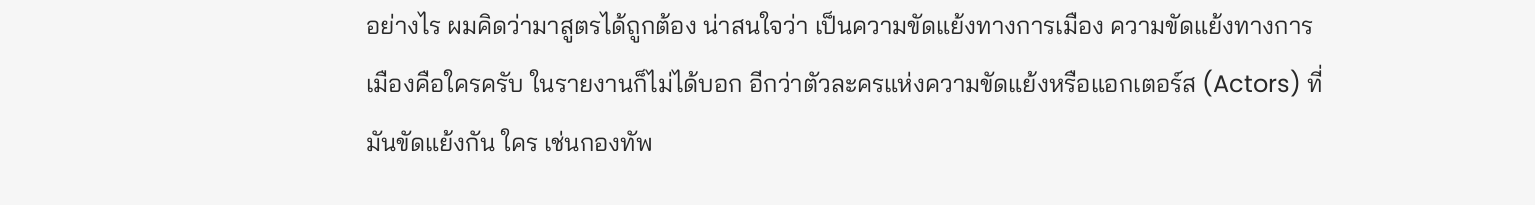อย่างไร ผมคิดว่ามาสูตรได้ถูกต้อง น่าสนใจว่า เป็นความขัดแย้งทางการเมือง ความขัดแย้งทางการเมืองคือใครครับ ในรายงานก็ไม่ได้บอก อีกว่าตัวละครแห่งความขัดแย้งหรือแอกเตอร์ส (Actors) ที่มันขัดแย้งกัน ใคร เช่นกองทัพ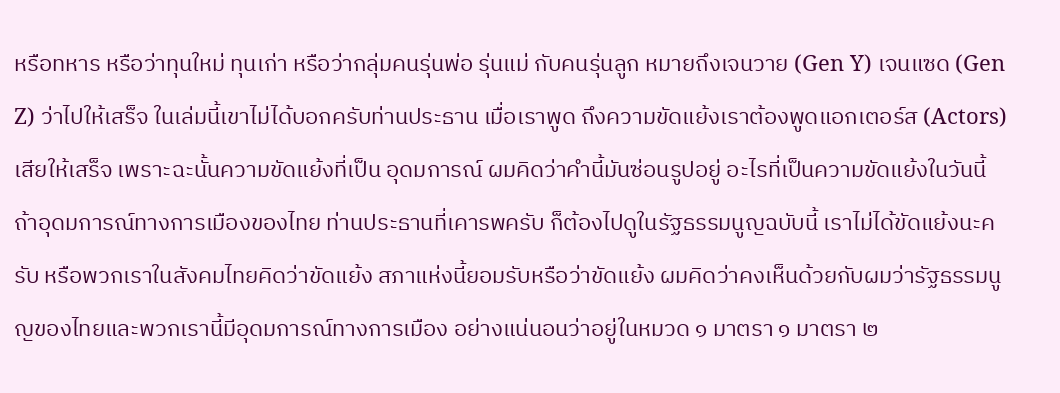หรือทหาร หรือว่าทุนใหม่ ทุนเก่า หรือว่ากลุ่มคนรุ่นพ่อ รุ่นแม่ กับคนรุ่นลูก หมายถึงเจนวาย (Gen Y) เจนแซด (Gen Z) ว่าไปให้เสร็จ ในเล่มนี้เขาไม่ได้บอกครับท่านประธาน เมื่อเราพูด ถึงความขัดแย้งเราต้องพูดแอกเตอร์ส (Actors) เสียให้เสร็จ เพราะฉะนั้นความขัดแย้งที่เป็น อุดมการณ์ ผมคิดว่าคำนี้มันซ่อนรูปอยู่ อะไรที่เป็นความขัดแย้งในวันนี้ ถ้าอุดมการณ์ทางการเมืองของไทย ท่านประธานที่เคารพครับ ก็ต้องไปดูในรัฐธรรมนูญฉบับนี้ เราไม่ได้ขัดแย้งนะครับ หรือพวกเราในสังคมไทยคิดว่าขัดแย้ง สภาแห่งนี้ยอมรับหรือว่าขัดแย้ง ผมคิดว่าคงเห็นด้วยกับผมว่ารัฐธรรมนูญของไทยและพวกเรานี้มีอุดมการณ์ทางการเมือง อย่างแน่นอนว่าอยู่ในหมวด ๑ มาตรา ๑ มาตรา ๒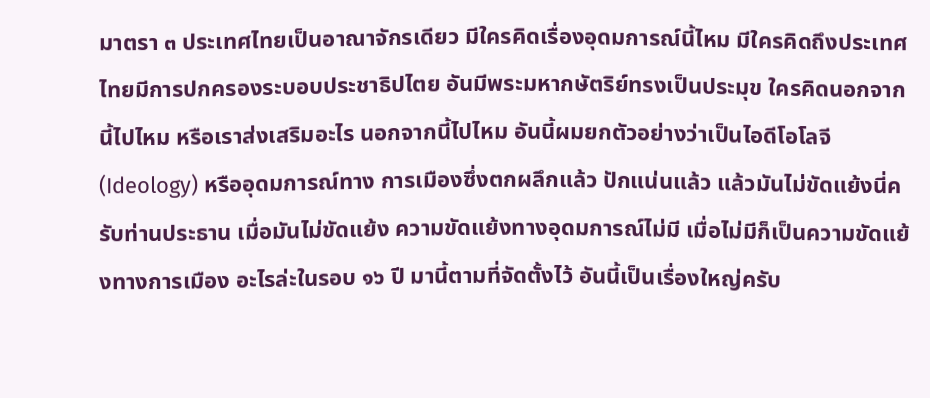มาตรา ๓ ประเทศไทยเป็นอาณาจักรเดียว มีใครคิดเรื่องอุดมการณ์นี้ไหม มีใครคิดถึงประเทศไทยมีการปกครองระบอบประชาธิปไตย อันมีพระมหากษัตริย์ทรงเป็นประมุข ใครคิดนอกจากนี้ไปไหม หรือเราส่งเสริมอะไร นอกจากนี้ไปไหม อันนี้ผมยกตัวอย่างว่าเป็นไอดีโอโลจี (Ideology) หรืออุดมการณ์ทาง การเมืองซึ่งตกผลึกแล้ว ปักแน่นแล้ว แล้วมันไม่ขัดแย้งนี่ครับท่านประธาน เมื่อมันไม่ขัดแย้ง ความขัดแย้งทางอุดมการณ์ไม่มี เมื่อไม่มีก็เป็นความขัดแย้งทางการเมือง อะไรล่ะในรอบ ๑๖ ปี มานี้ตามที่จัดตั้งไว้ อันนี้เป็นเรื่องใหญ่ครับ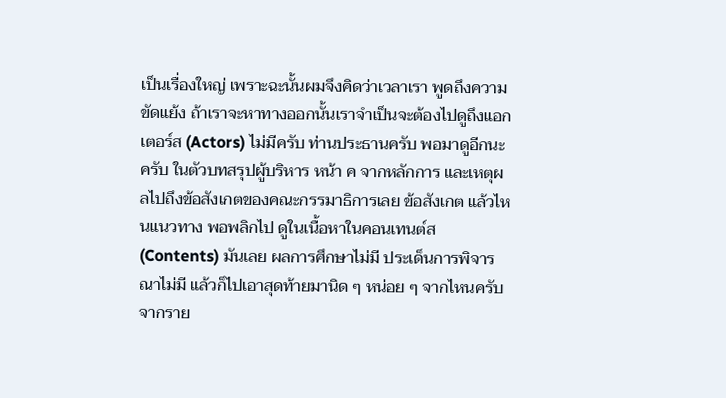เป็นเรื่องใหญ่ เพราะฉะนั้นผมจึงคิดว่าเวลาเรา พูดถึงความขัดแย้ง ถ้าเราจะหาทางออกนั้นเราจำเป็นจะต้องไปดูถึงแอกเตอร์ส (Actors) ไม่มีครับ ท่านประธานครับ พอมาดูอีกนะครับ ในตัวบทสรุปผู้บริหาร หน้า ค จากหลักการ และเหตุผลไปถึงข้อสังเกตของคณะกรรมาธิการเลย ข้อสังเกต แล้วไหนแนวทาง พอพลิกไป ดูในเนื้อหาในคอนเทนต์ส (Contents) มันเลย ผลการศึกษาไม่มี ประเด็นการพิจารณาไม่มี แล้วก็ไปเอาสุดท้ายมานิด ๆ หน่อย ๆ จากไหนครับ จากราย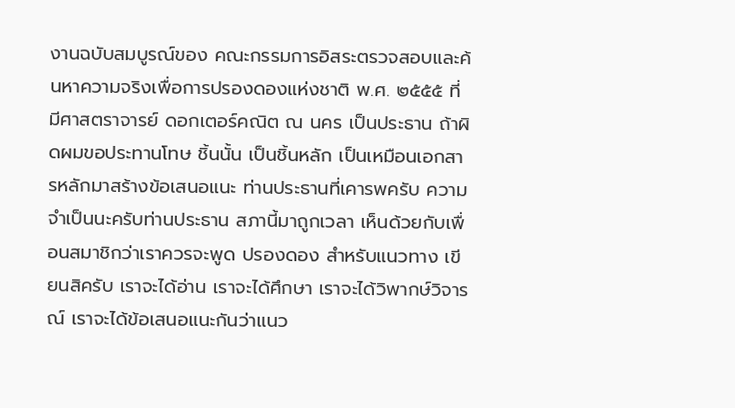งานฉบับสมบูรณ์ของ คณะกรรมการอิสระตรวจสอบและค้นหาความจริงเพื่อการปรองดองแห่งชาติ พ.ศ. ๒๕๕๕ ที่มีศาสตราจารย์ ดอกเตอร์คณิต ณ นคร เป็นประธาน ถ้าผิดผมขอประทานโทษ ชิ้นนั้น เป็นชิ้นหลัก เป็นเหมือนเอกสารหลักมาสร้างข้อเสนอแนะ ท่านประธานที่เคารพครับ ความจำเป็นนะครับท่านประธาน สภานี้มาถูกเวลา เห็นด้วยกับเพื่อนสมาชิกว่าเราควรจะพูด ปรองดอง สำหรับแนวทาง เขียนสิครับ เราจะได้อ่าน เราจะได้ศึกษา เราจะได้วิพากษ์วิจารณ์ เราจะได้ข้อเสนอแนะกันว่าแนว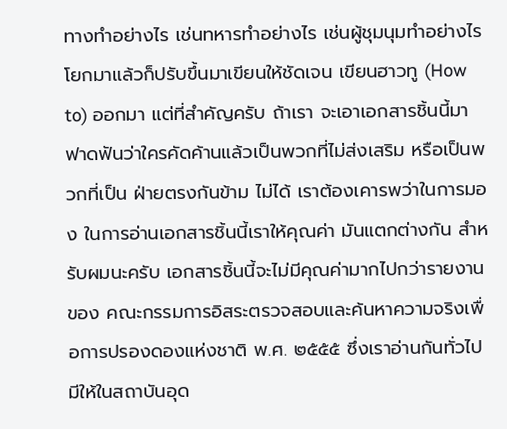ทางทำอย่างไร เช่นทหารทำอย่างไร เช่นผู้ชุมนุมทำอย่างไร โยกมาแล้วก็ปรับขึ้นมาเขียนให้ชัดเจน เขียนฮาวทู (How to) ออกมา แต่ที่สำคัญครับ ถ้าเรา จะเอาเอกสารชิ้นนี้มาฟาดฟันว่าใครคัดค้านแล้วเป็นพวกที่ไม่ส่งเสริม หรือเป็นพวกที่เป็น ฝ่ายตรงกันข้าม ไม่ได้ เราต้องเคารพว่าในการมอง ในการอ่านเอกสารชิ้นนี้เราให้คุณค่า มันแตกต่างกัน สำหรับผมนะครับ เอกสารชิ้นนี้จะไม่มีคุณค่ามากไปกว่ารายงานของ คณะกรรมการอิสระตรวจสอบและค้นหาความจริงเพื่อการปรองดองแห่งชาติ พ.ศ. ๒๕๕๕ ซึ่งเราอ่านกันทั่วไป มีให้ในสถาบันอุด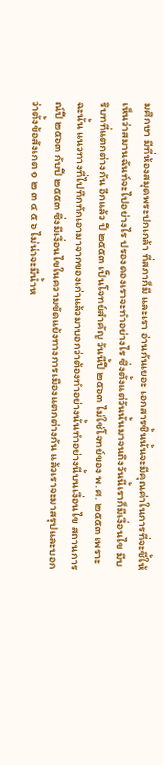มศึกษา มีที่ห้องสมุดพระปกเกล้า ที่สภาก็มี และเรา อ่านกันเยอะ เอกสารชิ้นนั้นจะมีคุณค่าในการที่จะชี้ให้เห็นว่าสมานฉันท์จะไปอย่างไร ปรองดองเราจะทำอย่างไร ซึ่งตั้งแต่วันนั้นมาจนถึงวันนี้เราก็มีเงื่อนไข มีบริบทที่แตกต่างกัน อีกแล้ว ปี ๒๕๕๓ เป็นโจทย์สำคัญ วันนี้ปี ๒๕๖๓ ไม่ใช่โจทย์ของ พ.ศ. ๒๕๕๓ เพราะฉะนั้น แนวทางที่ไปทึกทักเอามาจากของเก่าแล้วมาบอกว่าต้องทำอย่างนั้นทำอย่างนี้บนเงื่อนไข สถานการณ์ปี ๒๕๖๓ กับปี ๒๕๕๓ ซึ่งมีเงื่อนไขในความขัดแย้งทางการเมืองแตกต่างกัน แล้วเราจะมาสรุปและบอกว่าตั้งข้อสังเกต ๑ ๒ ๓ ๔ ๕ ๖ ไม่น่าจะมีน้ำห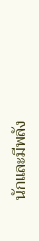นักและมีพลัง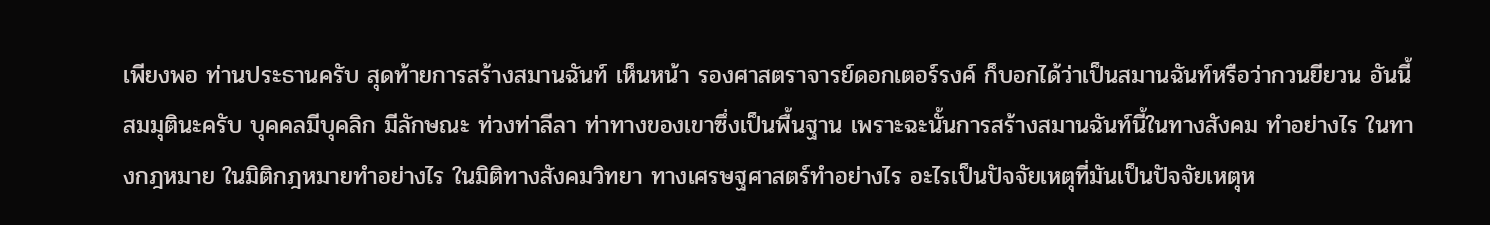เพียงพอ ท่านประธานครับ สุดท้ายการสร้างสมานฉันท์ เห็นหน้า รองศาสตราจารย์ดอกเตอร์รงค์ ก็บอกได้ว่าเป็นสมานฉันท์หรือว่ากวนยียวน อันนี้สมมุตินะครับ บุคคลมีบุคลิก มีลักษณะ ท่วงท่าลีลา ท่าทางของเขาซึ่งเป็นพื้นฐาน เพราะฉะนั้นการสร้างสมานฉันท์นี้ในทางสังคม ทำอย่างไร ในทางกฎหมาย ในมิติกฎหมายทำอย่างไร ในมิติทางสังคมวิทยา ทางเศรษฐศาสตร์ทำอย่างไร อะไรเป็นปัจจัยเหตุที่มันเป็นปัจจัยเหตุห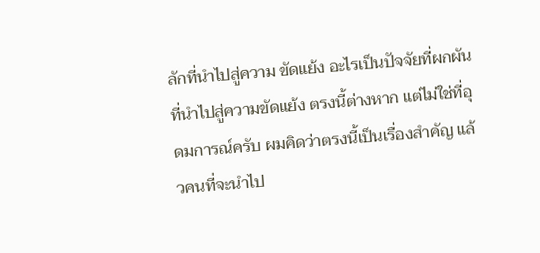ลักที่นำไปสู่ความ ขัดแย้ง อะไรเป็นปัจจัยที่ผกผันที่นำไปสู่ความขัดแย้ง ตรงนี้ต่างหาก แต่ไม่ใช่ที่อุดมการณ์ครับ ผมคิดว่าตรงนี้เป็นเรื่องสำคัญ แล้วคนที่จะนำไป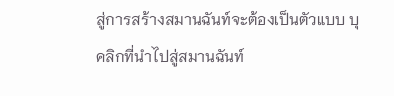สู่การสร้างสมานฉันท์จะต้องเป็นตัวแบบ บุคลิกที่นำไปสู่สมานฉันท์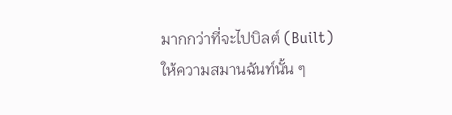มากกว่าที่จะไปบิลต์ (Built) ให้ความสมานฉันท์นั้น ๆ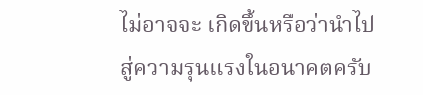ไม่อาจจะ เกิดขึ้นหรือว่านำไปสู่ความรุนแรงในอนาคตครับ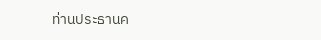ท่านประธานค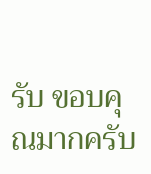รับ ขอบคุณมากครับ